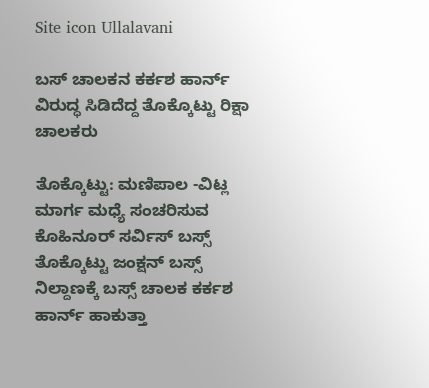Site icon Ullalavani

ಬಸ್ ಚಾಲಕನ ಕರ್ಕಶ ಹಾರ್ನ್ ವಿರುದ್ಧ ಸಿಡಿದೆದ್ದ ತೊಕ್ಕೊಟ್ಟು ರಿಕ್ಷಾ ಚಾಲಕರು

ತೊಕ್ಕೊಟ್ಟು: ಮಣಿಪಾಲ -ವಿಟ್ಲ ಮಾರ್ಗ ಮಧ್ಯೆ ಸಂಚರಿಸುವ ಕೊಹಿನೂರ್ ಸರ್ವಿಸ್ ಬಸ್ಸ್ ತೊಕ್ಕೊಟ್ಟು ಜಂಕ್ಷನ್ ಬಸ್ಸ್ ನಿಲ್ದಾಣಕ್ಕೆ ಬಸ್ಸ್ ಚಾಲಕ ಕರ್ಕಶ ಹಾರ್ನ್ ಹಾಕುತ್ತಾ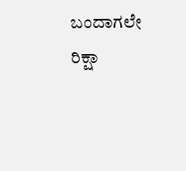ಬಂದಾಗಲೇ ರಿಕ್ಷಾ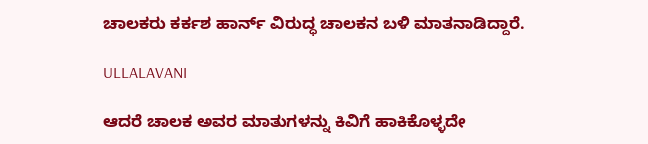ಚಾಲಕರು ಕರ್ಕಶ ಹಾರ್ನ್ ವಿರುದ್ಧ ಚಾಲಕನ ಬಳಿ ಮಾತನಾಡಿದ್ದಾರೆ.

ULLALAVANI

ಆದರೆ ಚಾಲಕ ಅವರ ಮಾತುಗಳನ್ನು ಕಿವಿಗೆ ಹಾಕಿಕೊಳ್ಳದೇ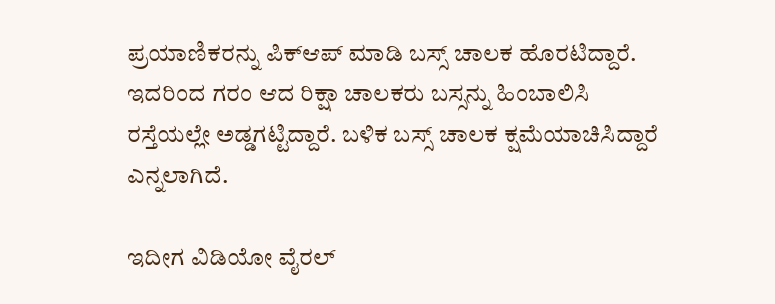ಪ್ರಯಾಣಿಕರನ್ನು ಪಿಕ್‌ಆಪ್ ಮಾಡಿ ಬಸ್ಸ್ ಚಾಲಕ ಹೊರಟಿದ್ದಾರೆ. ಇದರಿಂದ ಗರಂ ಆದ ರಿಕ್ಷಾ ಚಾಲಕರು ಬಸ್ಸನ್ನು ಹಿಂಬಾಲಿಸಿ ರಸ್ತೆಯಲ್ಲೇ ಅಡ್ಡಗಟ್ಟಿದ್ದಾರೆ. ಬಳಿಕ ಬಸ್ಸ್ ಚಾಲಕ ಕ್ಷಮೆಯಾಚಿಸಿದ್ದಾರೆ ಎನ್ನಲಾಗಿದೆ.

ಇದೀಗ ವಿಡಿಯೋ ವೈರಲ್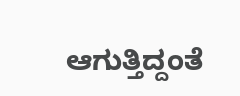ಆಗುತ್ತಿದ್ದಂತೆ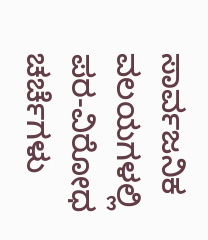ಸಾರ್ವಜನಿಕ ವಲಯಗಳಲ್ಲಿ ಪರ-ವಿರೋಧ ಚರ್ಚೆಗಳು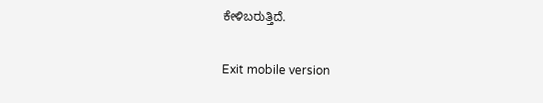ಕೇಳಿಬರುತ್ತಿದೆ.

Exit mobile version